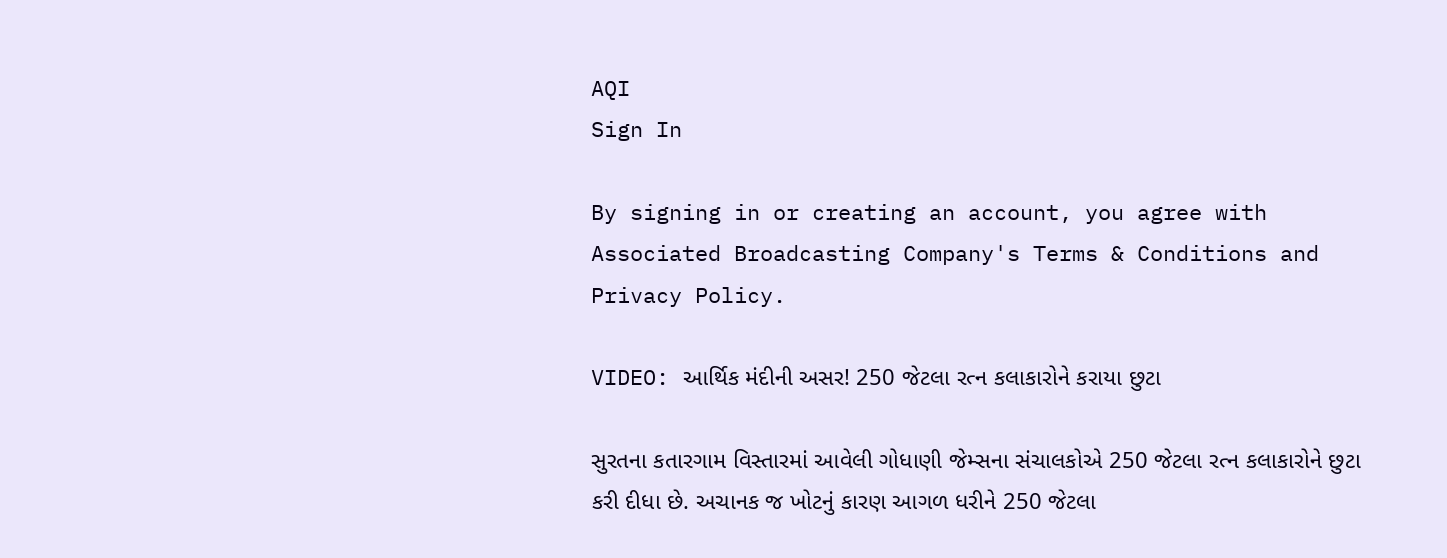AQI
Sign In

By signing in or creating an account, you agree with Associated Broadcasting Company's Terms & Conditions and Privacy Policy.

VIDEO: આર્થિક મંદીની અસર! 250 જેટલા રત્ન કલાકારોને કરાયા છુટા

સુરતના કતારગામ વિસ્તારમાં આવેલી ગોધાણી જેમ્સના સંચાલકોએ 250 જેટલા રત્ન કલાકારોને છુટા કરી દીધા છે. અચાનક જ ખોટનું કારણ આગળ ધરીને 250 જેટલા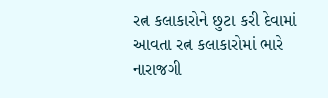રત્ન કલાકારોને છુટા કરી દેવામાં આવતા રત્ન કલાકારોમાં ભારે નારાજગી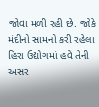જોવા મળી રહી છે. જોકે મંદીનો સામનો કરી રહેલા હિરા ઉદ્યોગમાં હવે તેની અસર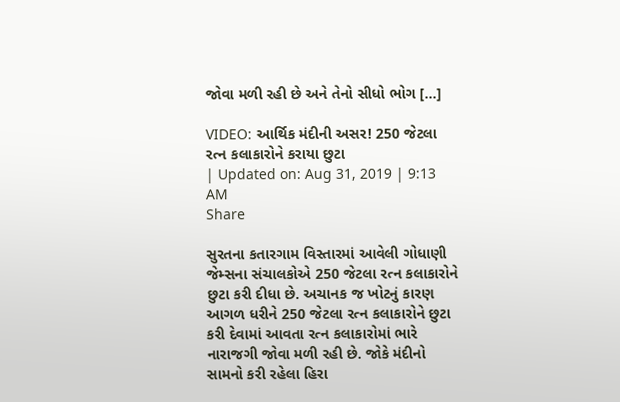જોવા મળી રહી છે અને તેનો સીધો ભોગ […]

VIDEO: આર્થિક મંદીની અસર! 250 જેટલા રત્ન કલાકારોને કરાયા છુટા
| Updated on: Aug 31, 2019 | 9:13 AM
Share

સુરતના કતારગામ વિસ્તારમાં આવેલી ગોધાણી જેમ્સના સંચાલકોએ 250 જેટલા રત્ન કલાકારોને છુટા કરી દીધા છે. અચાનક જ ખોટનું કારણ આગળ ધરીને 250 જેટલા રત્ન કલાકારોને છુટા કરી દેવામાં આવતા રત્ન કલાકારોમાં ભારે નારાજગી જોવા મળી રહી છે. જોકે મંદીનો સામનો કરી રહેલા હિરા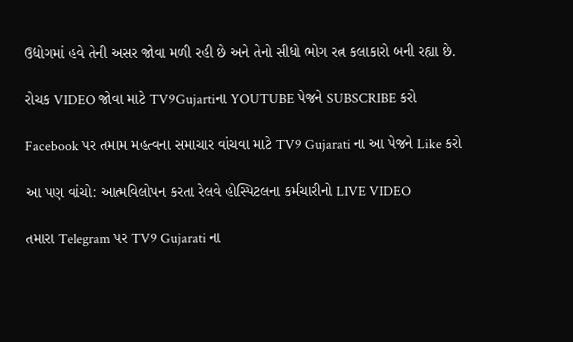ઉદ્યોગમાં હવે તેની અસર જોવા મળી રહી છે અને તેનો સીધો ભોગ રત્ન કલાકારો બની રહ્યા છે.

રોચક VIDEO જોવા માટે TV9Gujartiના YOUTUBE પેજને SUBSCRIBE કરો

Facebook પર તમામ મહત્વના સમાચાર વાંચવા માટે TV9 Gujarati ના આ પેજને Like કરો

આ પણ વાંચો: આત્મવિલોપન કરતા રેલવે હોસ્પિટલના કર્મચારીનો LIVE VIDEO

તમારા Telegram પર TV9 Gujarati ના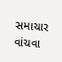સમાચાર વાંચવા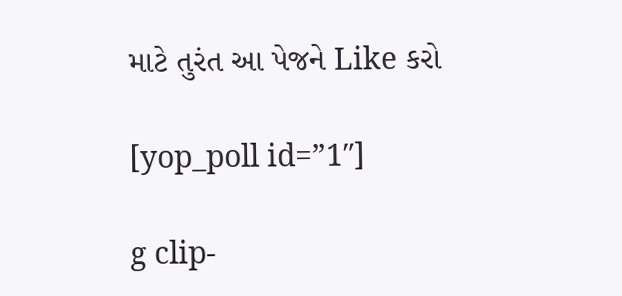માટે તુરંત આ પેજને Like કરો

[yop_poll id=”1″]

g clip-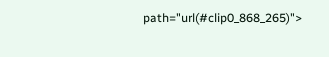path="url(#clip0_868_265)">